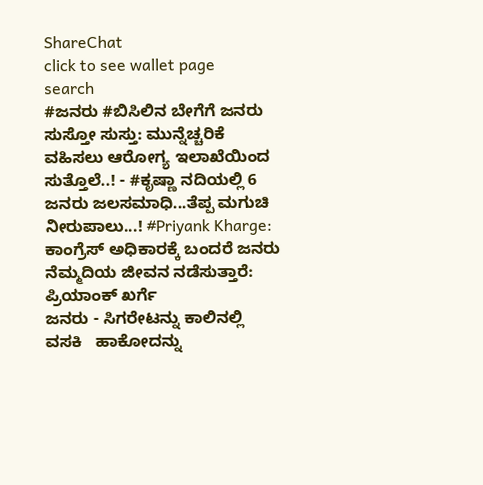ShareChat
click to see wallet page
search
#ಜನರು #ಬಿಸಿಲಿನ ಬೇಗೆಗೆ ಜನರು ಸುಸ್ತೋ ಸುಸ್ತು: ಮುನ್ನೆಚ್ಚರಿಕೆ ವಹಿಸಲು ಆರೋಗ್ಯ ಇಲಾಖೆಯಿಂದ ಸುತ್ತೊಲೆ..! - #ಕೃಷ್ಣಾ ನದಿಯಲ್ಲಿ 6 ಜನರು ಜಲಸಮಾಧಿ...ತೆಪ್ಪ ಮಗುಚಿ ನೀರುಪಾಲು...! #Priyank Kharge: ಕಾಂಗ್ರೆಸ್ ಅಧಿಕಾರಕ್ಕೆ ಬಂದರೆ ಜನರು ನೆಮ್ಮದಿಯ ಜೀವನ ನಡೆಸುತ್ತಾರೆ: ಪ್ರಿಯಾಂಕ್ ಖರ್ಗೆ
ಜನರು - ಸಿಗರೇಟನ್ನು ಕಾಲಿನಲ್ಲಿ ವಸಕಿ   ಹಾಕೋದನ್ನು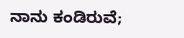ನಾನು ಕಂಡಿರುವೆ;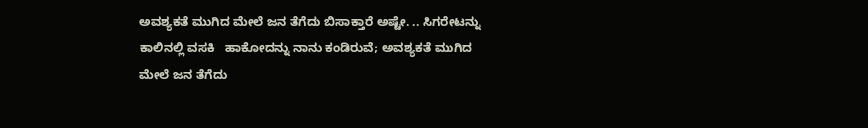ಅವಶ್ಯಕತೆ ಮುಗಿದ ಮೇಲೆ ಜನ ತೆಗೆದು ಬಿಸಾಕ್ತಾರೆ ಅಷ್ಟೇ. .. ಸಿಗರೇಟನ್ನು ಕಾಲಿನಲ್ಲಿ ವಸಕಿ   ಹಾಕೋದನ್ನು ನಾನು ಕಂಡಿರುವೆ; ಅವಶ್ಯಕತೆ ಮುಗಿದ ಮೇಲೆ ಜನ ತೆಗೆದು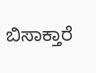ಬಿಸಾಕ್ತಾರೆ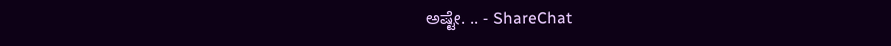ಅಷ್ಟೇ. .. - ShareChat